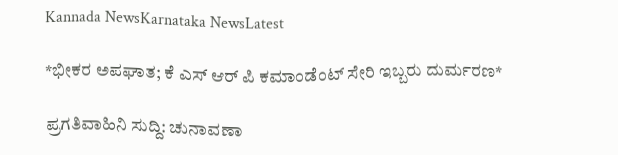Kannada NewsKarnataka NewsLatest

*ಭೀಕರ ಅಪಘಾತ; ಕೆ ಎಸ್ ಆರ್ ಪಿ ಕಮಾಂಡೆಂಟ್ ಸೇರಿ ಇಬ್ಬರು ದುರ್ಮರಣ*

ಪ್ರಗತಿವಾಹಿನಿ ಸುದ್ದಿ: ಚುನಾವಣಾ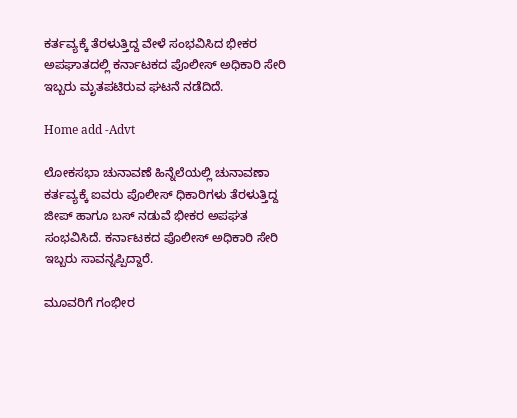ಕರ್ತವ್ಯಕ್ಕೆ ತೆರಳುತ್ತಿದ್ದ ವೇಳೆ ಸಂಭವಿಸಿದ ಭೀಕರ ಅಪಘಾತದಲ್ಲಿ ಕರ್ನಾಟಕದ ಪೊಲೀಸ್ ಅಧಿಕಾರಿ ಸೇರಿ ಇಬ್ಬರು ಮೃತಪಟಿರುವ ಘಟನೆ ನಡೆದಿದೆ.

Home add -Advt

ಲೋಕಸಭಾ ಚುನಾವಣೆ ಹಿನ್ನೆಲೆಯಲ್ಲಿ ಚುನಾವಣಾ ಕರ್ತವ್ಯಕ್ಕೆ ಐವರು ಪೊಲೀಸ್ ಧಿಕಾರಿಗಳು ತೆರಳುತ್ತಿದ್ದ ಜೀಪ್ ಹಾಗೂ ಬಸ್ ನಡುವೆ ಭೀಕರ ಅಪಘತ ಸಂಭವಿಸಿದೆ. ಕರ್ನಾಟಕದ ಪೊಲೀಸ್ ಅಧಿಕಾರಿ ಸೇರಿ ಇಬ್ಬರು ಸಾವನ್ನಪ್ಪಿದ್ದಾರೆ.

ಮೂವರಿಗೆ ಗಂಭೀರ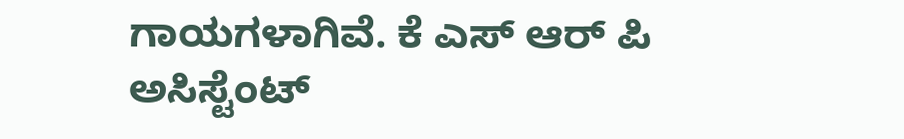ಗಾಯಗಳಾಗಿವೆ. ಕೆ ಎಸ್ ಆರ್ ಪಿ ಅಸಿಸ್ಟೆಂಟ್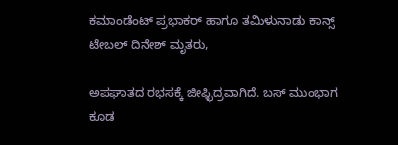ಕಮಾಂಡೆಂಟ್ ಪ್ರಭಾಕರ್ ಹಾಗೂ ತಮಿಳುನಾಡು ಕಾನ್ಸ್ ಟೇಬಲ್ ದಿನೇಶ್ ಮೃತರು,

ಅಪಘಾತದ ರಭಸಕ್ಕೆ ಜೀಫ್ಛಿದ್ರವಾಗಿದೆ. ಬಸ್ ಮುಂಭಾಗ ಕೂಡ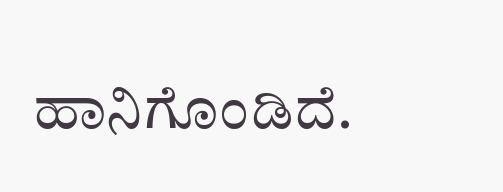ಹಾನಿಗೊಂಡಿದೆ.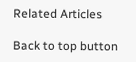Related Articles

Back to top button